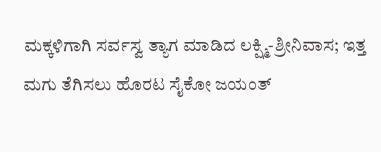ಮಕ್ಕಳಿಗಾಗಿ ಸರ್ವಸ್ವ ತ್ಯಾಗ ಮಾಡಿದ ಲಕ್ಷ್ಮಿ-ಶ್ರೀನಿವಾಸ; ಇತ್ತ ಮಗು ತೆಗಿಸಲು ಹೊರಟ ಸೈಕೋ ಜಯಂತ್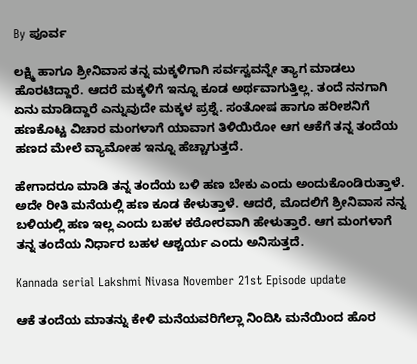By ಪೂರ್ವ

ಲಕ್ಷ್ಮಿ ಹಾಗೂ ಶ್ರೀನಿವಾಸ ತನ್ನ ಮಕ್ಕಳಿಗಾಗಿ ಸರ್ವಸ್ವವನ್ನೇ ತ್ಯಾಗ ಮಾಡಲು ಹೊರಟಿದ್ದಾರೆ. ಆದರೆ ಮಕ್ಕಳಿಗೆ ಇನ್ನೂ ಕೂಡ ಅರ್ಥವಾಗುತ್ತಿಲ್ಲ. ತಂದೆ ನನಗಾಗಿ ಏನು ಮಾಡಿದ್ದಾರೆ ಎನ್ನುವುದೇ ಮಕ್ಕಳ ಪ್ರಶ್ನೆ. ಸಂತೋಷ ಹಾಗೂ ಹರೀಶನಿಗೆ ಹಣಕೊಟ್ಟ ವಿಚಾರ ಮಂಗಳಾಗೆ ಯಾವಾಗ ತಿಳಿಯಿರೋ ಆಗ ಆಕೆಗೆ ತನ್ನ ತಂದೆಯ ಹಣದ ಮೇಲೆ ವ್ಯಾಮೋಹ ಇನ್ನೂ ಹೆಚ್ಚಾಗುತ್ತದೆ.

ಹೇಗಾದರೂ ಮಾಡಿ ತನ್ನ ತಂದೆಯ ಬಳಿ ಹಣ ಬೇಕು ಎಂದು ಅಂದುಕೊಂಡಿರುತ್ತಾಳೆ. ಅದೇ ರೀತಿ ಮನೆಯಲ್ಲಿ ಹಣ ಕೂಡ ಕೇಳುತ್ತಾಳೆ. ಆದರೆ, ಮೊದಲಿಗೆ ಶ್ರೀನಿವಾಸ ನನ್ನ ಬಳಿಯಲ್ಲಿ ಹಣ ಇಲ್ಲ ಎಂದು ಬಹಳ ಕಠೋರವಾಗಿ ಹೇಳುತ್ತಾರೆ. ಆಗ ಮಂಗಳಾಗೆ ತನ್ನ ತಂದೆಯ ನಿರ್ಧಾರ ಬಹಳ ಆಶ್ಚರ್ಯ ಎಂದು ಅನಿಸುತ್ತದೆ.

Kannada serial Lakshmi Nivasa November 21st Episode update

ಆಕೆ ತಂದೆಯ ಮಾತನ್ನು ಕೇಳಿ ಮನೆಯವರಿಗೆಲ್ಲಾ ನಿಂದಿಸಿ ಮನೆಯಿಂದ ಹೊರ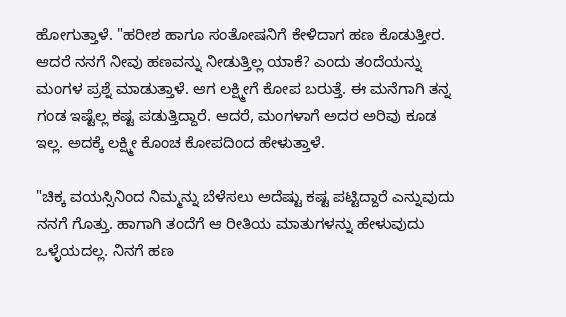ಹೋಗುತ್ತಾಳೆ. "ಹರೀಶ ಹಾಗೂ ಸಂತೋಷನಿಗೆ ಕೇಳಿದಾಗ ಹಣ ಕೊಡುತ್ತೀರ. ಆದರೆ ನನಗೆ ನೀವು ಹಣವನ್ನು ನೀಡುತ್ತಿಲ್ಲ ಯಾಕೆ? ಎಂದು ತಂದೆಯನ್ನು ಮಂಗಳ ಪ್ರಶ್ನೆ ಮಾಡುತ್ತಾಳೆ. ಆಗ ಲಕ್ಷ್ಮೀಗೆ ಕೋಪ ಬರುತ್ತೆ. ಈ ಮನೆಗಾಗಿ ತನ್ನ ಗಂಡ ಇಷ್ಟೆಲ್ಲ ಕಷ್ಟ ಪಡುತ್ತಿದ್ದಾರೆ. ಆದರೆ, ಮಂಗಳಾಗೆ ಅದರ ಅರಿವು ಕೂಡ ಇಲ್ಲ. ಅದಕ್ಕೆ ಲಕ್ಷ್ಮೀ ಕೊಂಚ ಕೋಪದಿಂದ ಹೇಳುತ್ತಾಳೆ.

"ಚಿಕ್ಕ ವಯಸ್ಸಿನಿಂದ ನಿಮ್ಮನ್ನು ಬೆಳೆಸಲು ಅದೆಷ್ಟು ಕಷ್ಟ ಪಟ್ಟಿದ್ದಾರೆ ಎನ್ನುವುದು ನನಗೆ ಗೊತ್ತು. ಹಾಗಾಗಿ ತಂದೆಗೆ ಆ ರೀತಿಯ ಮಾತುಗಳನ್ನು ಹೇಳುವುದು ಒಳ್ಳೆಯದಲ್ಲ. ನಿನಗೆ ಹಣ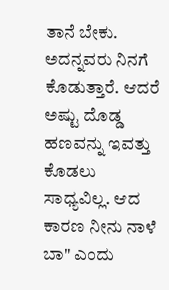ತಾನೆ ಬೇಕು. ಅದನ್ನವರು ನಿನಗೆ ಕೊಡುತ್ತಾರೆ. ಆದರೆ ಅಷ್ಟು ದೊಡ್ಡ ಹಣವನ್ನು ಇವತ್ತು ಕೊಡಲು ಸಾಧ್ಯವಿಲ್ಲ. ಆದ ಕಾರಣ ನೀನು ನಾಳೆ ಬಾ" ಎಂದು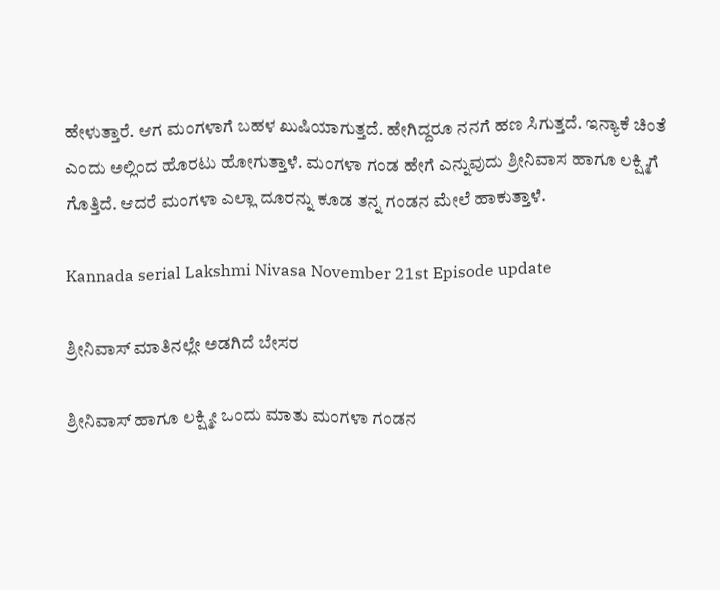ಹೇಳುತ್ತಾರೆ. ಆಗ ಮಂಗಳಾಗೆ ಬಹಳ ಖುಷಿಯಾಗುತ್ತದೆ. ಹೇಗಿದ್ದರೂ ನನಗೆ ಹಣ ಸಿಗುತ್ತದೆ. ಇನ್ಯಾಕೆ ಚಿಂತೆ ಎಂದು ಅಲ್ಲಿಂದ ಹೊರಟು ಹೋಗುತ್ತಾಳೆ. ಮಂಗಳಾ ಗಂಡ ಹೇಗೆ ಎನ್ನುವುದು ಶ್ರೀನಿವಾಸ ಹಾಗೂ ಲಕ್ಷ್ಮಿಗೆ ಗೊತ್ತಿದೆ. ಆದರೆ ಮಂಗಳಾ ಎಲ್ಲಾ ದೂರನ್ನು ಕೂಡ ತನ್ನ ಗಂಡನ ಮೇಲೆ ಹಾಕುತ್ತಾಳೆ.

Kannada serial Lakshmi Nivasa November 21st Episode update

ಶ್ರೀನಿವಾಸ್ ಮಾತಿನಲ್ಲೇ ಅಡಗಿದೆ ಬೇಸರ

ಶ್ರೀನಿವಾಸ್ ಹಾಗೂ ಲಕ್ಷ್ಮೀ ಒಂದು ಮಾತು ಮಂಗಳಾ ಗಂಡನ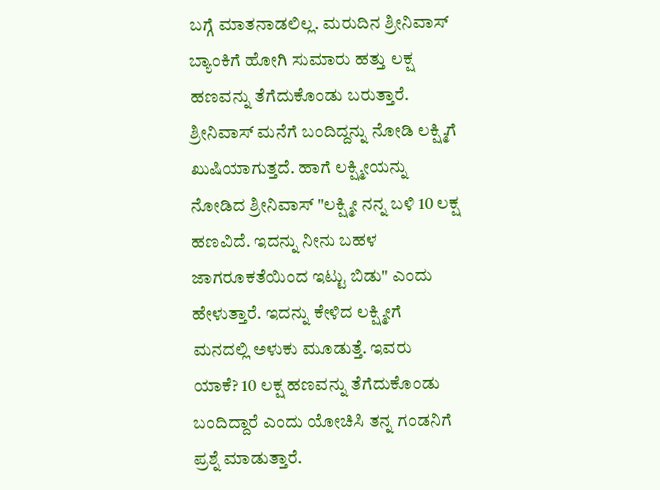ಬಗ್ಗೆ ಮಾತನಾಡಲಿಲ್ಲ. ಮರುದಿನ ಶ್ರೀನಿವಾಸ್ ಬ್ಯಾಂಕಿಗೆ ಹೋಗಿ ಸುಮಾರು ಹತ್ತು ಲಕ್ಷ ಹಣವನ್ನು ತೆಗೆದುಕೊಂಡು ಬರುತ್ತಾರೆ. ಶ್ರೀನಿವಾಸ್ ಮನೆಗೆ ಬಂದಿದ್ದನ್ನು ನೋಡಿ ಲಕ್ಷ್ಮಿಗೆ ಖುಷಿಯಾಗುತ್ತದೆ. ಹಾಗೆ ಲಕ್ಷ್ಮೀಯನ್ನು ನೋಡಿದ ಶ್ರೀನಿವಾಸ್ "ಲಕ್ಷ್ಮೀ ನನ್ನ ಬಳಿ 10 ಲಕ್ಷ ಹಣವಿದೆ. ಇದನ್ನು ನೀನು ಬಹಳ ಜಾಗರೂಕತೆಯಿಂದ ಇಟ್ಟು ಬಿಡು" ಎಂದು ಹೇಳುತ್ತಾರೆ. ಇದನ್ನು ಕೇಳಿದ ಲಕ್ಷ್ಮೀಗೆ ಮನದಲ್ಲಿ ಅಳುಕು ಮೂಡುತ್ತೆ. ಇವರು ಯಾಕೆ? 10 ಲಕ್ಷ ಹಣವನ್ನು ತೆಗೆದುಕೊಂಡು ಬಂದಿದ್ದಾರೆ ಎಂದು ಯೋಚಿಸಿ ತನ್ನ ಗಂಡನಿಗೆ ಪ್ರಶ್ನೆ ಮಾಡುತ್ತಾರೆ.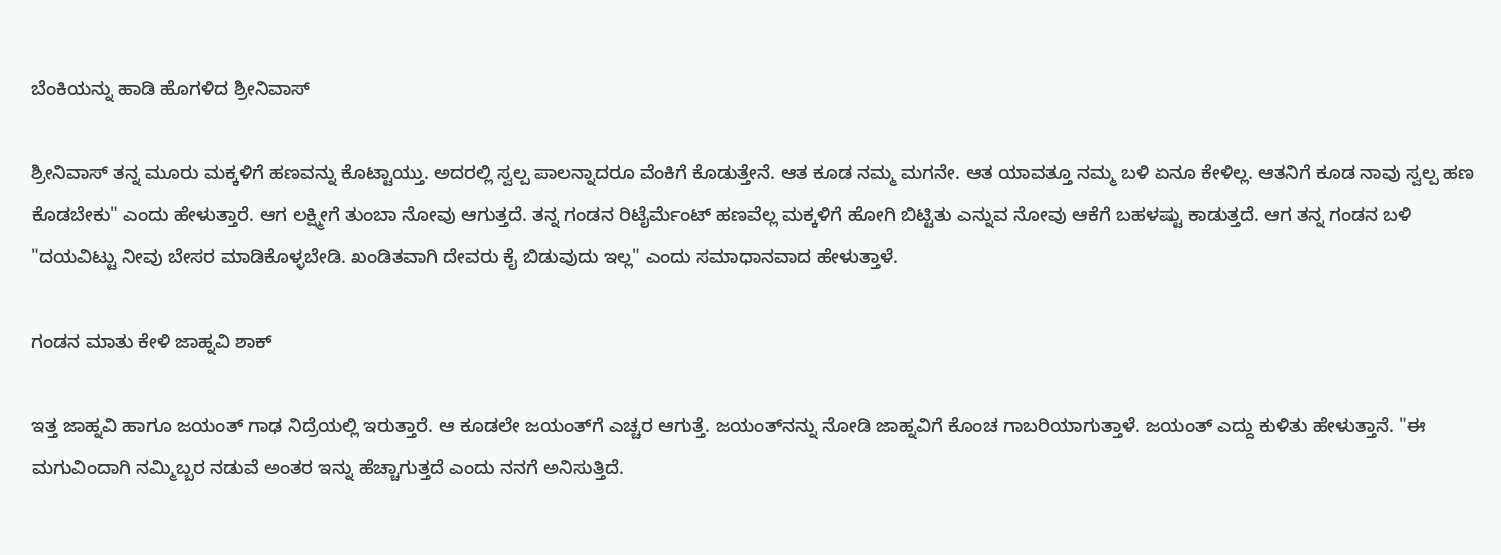ಬೆಂಕಿಯನ್ನು ಹಾಡಿ ಹೊಗಳಿದ ಶ್ರೀನಿವಾಸ್

ಶ್ರೀನಿವಾಸ್ ತನ್ನ ಮೂರು ಮಕ್ಕಳಿಗೆ ಹಣವನ್ನು ಕೊಟ್ಟಾಯ್ತು. ಅದರಲ್ಲಿ ಸ್ವಲ್ಪ ಪಾಲನ್ನಾದರೂ ವೆಂಕಿಗೆ ಕೊಡುತ್ತೇನೆ. ಆತ ಕೂಡ ನಮ್ಮ ಮಗನೇ. ಆತ ಯಾವತ್ತೂ ನಮ್ಮ ಬಳಿ ಏನೂ ಕೇಳಿಲ್ಲ. ಆತನಿಗೆ ಕೂಡ ನಾವು ಸ್ವಲ್ಪ ಹಣ ಕೊಡಬೇಕು" ಎಂದು ಹೇಳುತ್ತಾರೆ. ಆಗ ಲಕ್ಷ್ಮೀಗೆ ತುಂಬಾ ನೋವು ಆಗುತ್ತದೆ. ತನ್ನ ಗಂಡನ ರಿಟೈರ್ಮೆಂಟ್ ಹಣವೆಲ್ಲ ಮಕ್ಕಳಿಗೆ ಹೋಗಿ ಬಿಟ್ಟಿತು ಎನ್ನುವ ನೋವು ಆಕೆಗೆ ಬಹಳಷ್ಟು ಕಾಡುತ್ತದೆ. ಆಗ ತನ್ನ ಗಂಡನ ಬಳಿ "ದಯವಿಟ್ಟು ನೀವು ಬೇಸರ ಮಾಡಿಕೊಳ್ಳಬೇಡಿ. ಖಂಡಿತವಾಗಿ ದೇವರು ಕೈ ಬಿಡುವುದು ಇಲ್ಲ" ಎಂದು ಸಮಾಧಾನವಾದ ಹೇಳುತ್ತಾಳೆ.

ಗಂಡನ ಮಾತು ಕೇಳಿ ಜಾಹ್ನವಿ ಶಾಕ್

ಇತ್ತ ಜಾಹ್ನವಿ ಹಾಗೂ ಜಯಂತ್ ಗಾಢ ನಿದ್ರೆಯಲ್ಲಿ ಇರುತ್ತಾರೆ. ಆ ಕೂಡಲೇ ಜಯಂತ್‌ಗೆ ಎಚ್ಚರ ಆಗುತ್ತೆ. ಜಯಂತ್‌ನನ್ನು ನೋಡಿ ಜಾಹ್ನವಿಗೆ ಕೊಂಚ ಗಾಬರಿಯಾಗುತ್ತಾಳೆ. ಜಯಂತ್ ಎದ್ದು ಕುಳಿತು ಹೇಳುತ್ತಾನೆ. "ಈ ಮಗುವಿಂದಾಗಿ ನಮ್ಮಿಬ್ಬರ ನಡುವೆ ಅಂತರ ಇನ್ನು ಹೆಚ್ಚಾಗುತ್ತದೆ ಎಂದು ನನಗೆ ಅನಿಸುತ್ತಿದೆ.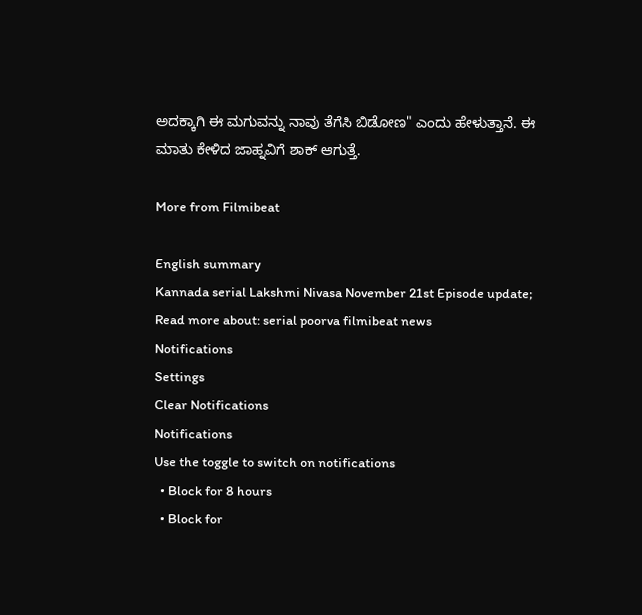ಅದಕ್ಕಾಗಿ ಈ ಮಗುವನ್ನು ನಾವು ತೆಗೆಸಿ ಬಿಡೋಣ" ಎಂದು ಹೇಳುತ್ತಾನೆ. ಈ ಮಾತು ಕೇಳಿದ ಜಾಹ್ನವಿಗೆ ಶಾಕ್ ಆಗುತ್ತೆ.

More from Filmibeat

English summary
Kannada serial Lakshmi Nivasa November 21st Episode update;
Read more about: serial poorva filmibeat news
Notifications
Settings
Clear Notifications
Notifications
Use the toggle to switch on notifications
  • Block for 8 hours
  • Block for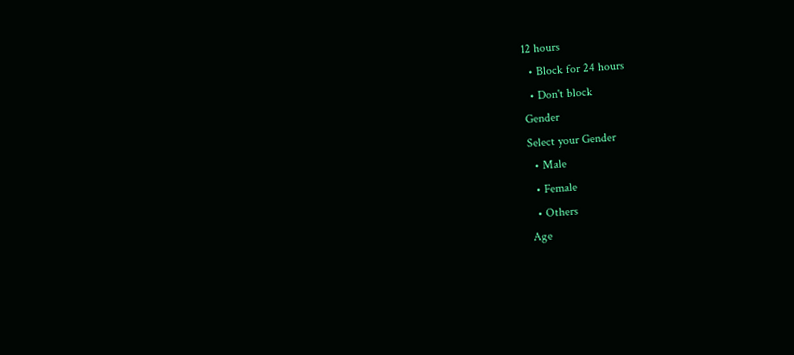12 hours
  • Block for 24 hours
  • Don't block
Gender
Select your Gender
  • Male
  • Female
  • Others
Age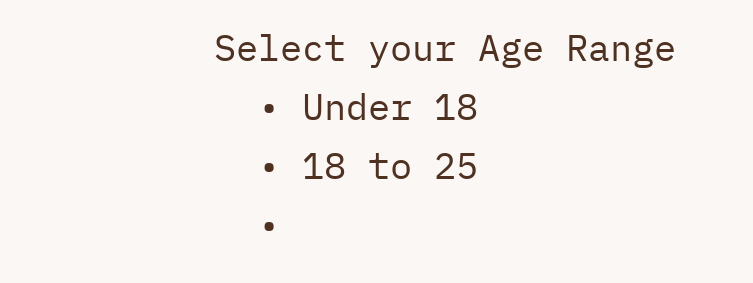Select your Age Range
  • Under 18
  • 18 to 25
  •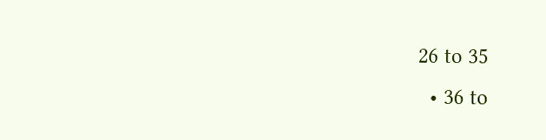26 to 35
  • 36 to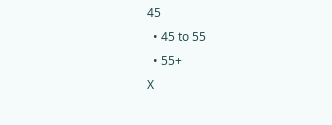45
  • 45 to 55
  • 55+
X